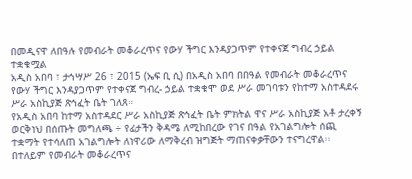በመዲናዋ ለበዓሉ የመብራት መቆራረጥና የውሃ ችግር እንዳያጋጥም የተቀናጀ ግብረ ኃይል ተቋቁሟል
አዲስ አበባ ፣ ታኅሣሥ 26 ፣ 2015 (ኤፍ ቢ ሲ) በአዲስ አበባ በበዓል የመብራት መቆራረጥና የውሃ ችግር እንዳያጋጥም የተቀናጀ ግብረ- ኃይል ተቋቁሞ ወደ ሥራ መገባቱን የከተማ አስተዳደሩ ሥራ አስኪያጅ ጽኅፈት ቤት ገለጸ።
የአዲስ አበባ ከተማ አስተዳደር ሥራ አስኪያጅ ጽኅፈት ቤት ምክትል ዋና ሥራ አስኪያጅ አቶ ታረቀኝ ወርቅነህ በሰጡት መግለጫ ÷ የፊታችን ቅዳሜ ለሚከበረው የገና በዓል የአገልግሎት ሰጪ ተቋማት የተሳለጠ አገልግሎት ለነዋሪው ለማቅረብ ዝግጅት ማጠናቀቃቸውን ተናግረዋል፡፡
በተለይም የመብራት መቆራረጥና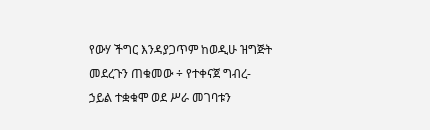የውሃ ችግር እንዳያጋጥም ከወዲሁ ዝግጅት መደረጉን ጠቁመው ÷ የተቀናጀ ግብረ-ኃይል ተቋቁሞ ወደ ሥራ መገባቱን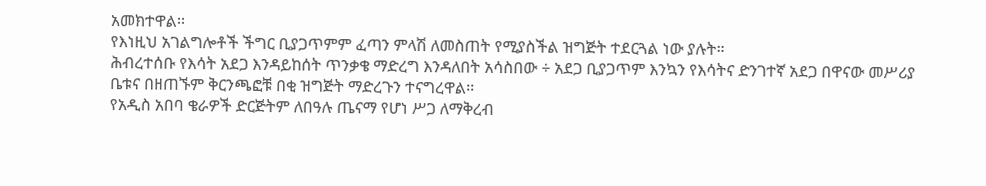አመክተዋል፡፡
የእነዚህ አገልግሎቶች ችግር ቢያጋጥምም ፈጣን ምላሽ ለመስጠት የሚያስችል ዝግጅት ተደርጓል ነው ያሉት።
ሕብረተሰቡ የእሳት አደጋ እንዳይከሰት ጥንቃቄ ማድረግ እንዳለበት አሳስበው ÷ አደጋ ቢያጋጥም እንኳን የእሳትና ድንገተኛ አደጋ በዋናው መሥሪያ ቤቱና በዘጠኙም ቅርንጫፎቹ በቂ ዝግጅት ማድረጉን ተናግረዋል፡፡
የአዲስ አበባ ቄራዎች ድርጅትም ለበዓሉ ጤናማ የሆነ ሥጋ ለማቅረብ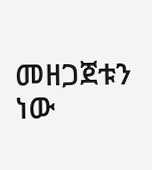መዘጋጀቱን ነው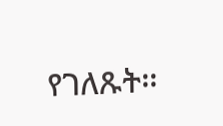የገለጹት፡፡